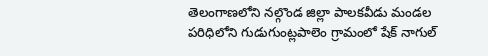తెలంగాణలోని నల్గొండ జిల్లా పాలకవీడు మండల పరిధిలోని గుడుగుంట్లపాలెం గ్రామంలో షేక్ నాగుల్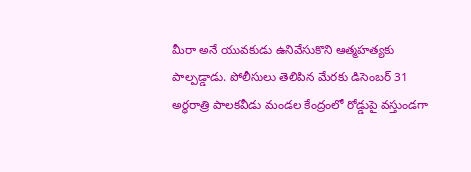మీరా అనే యువకుడు ఉనివేసుకొని ఆత్మహత్యకు పాల్పడ్డాడు. పోలీసులు తెలిపిన మేరకు డిసెంబర్ 31 అర్ధరాత్రి పాలకవీడు మండల కేంద్రంలో రోడ్డుపై వస్తుండగా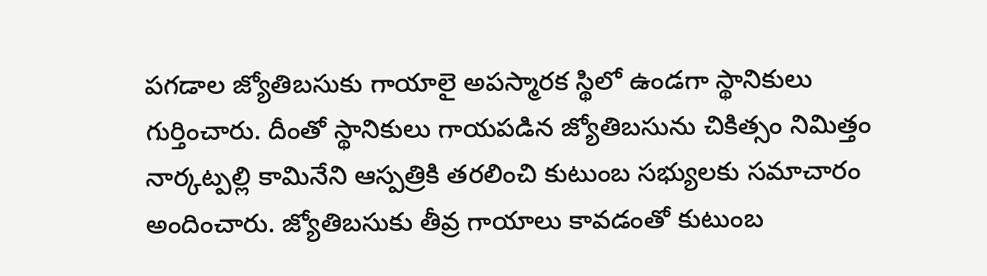పగడాల జ్యోతిబసుకు గాయాలై అపస్మారక స్థిలో ఉండగా స్థానికులు గుర్తించారు. దీంతో స్థానికులు గాయపడిన జ్యోతిబసును చికిత్సం నిమిత్తం నార్కట్పల్లి కామినేని ఆస్పత్రికి తరలించి కుటుంబ సభ్యులకు సమాచారం అందించారు. జ్యోతిబసుకు తీవ్ర గాయాలు కావడంతో కుటుంబ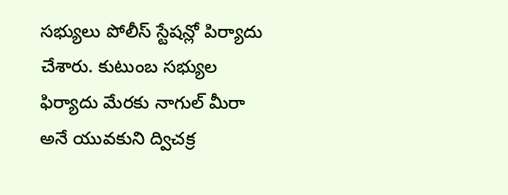సభ్యులు పోలీస్ స్టేషన్లో పిర్యాదు చేశారు. కుటుంబ సభ్యుల ఫిర్యాదు మేరకు నాగుల్ మీరా అనే యువకుని ద్విచక్ర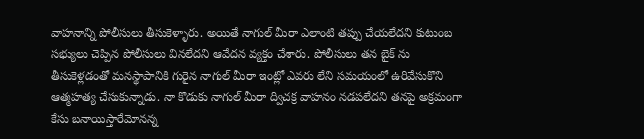వాహనాన్ని పోలీసులు తీసుకెళ్ళారు. అయితే నాగుల్ మీరా ఎలాంటి తప్పు చేయలేదని కుటుంబ సభ్యులు చెప్పిన పోలీసులు వినలేదని ఆవేదన వ్యక్తం చేశారు. పోలీసులు తన బైక్ ను తీసుకెళ్లడంతో మనస్థాపానికి గురైన నాగుల్ మీరా ఇంట్లో ఎవరు లేని సమయంలో ఉరివేసుకొని ఆత్మహత్య చేసుకున్నాడు. నా కొడుకు నాగుల్ మీరా ద్విచక్ర వాహనం నడపలేదని తనపై అక్రమంగా కేసు బనాయిస్తారేమోనన్న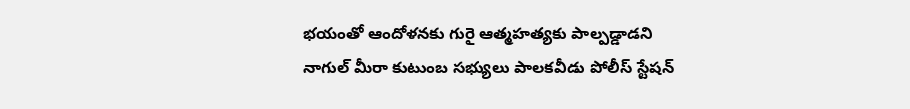భయంతో ఆందోళనకు గురై ఆత్మహత్యకు పాల్పడ్డాడని నాగుల్ మీరా కుటుంబ సభ్యులు పాలకవీడు పోలీస్ స్టేషన్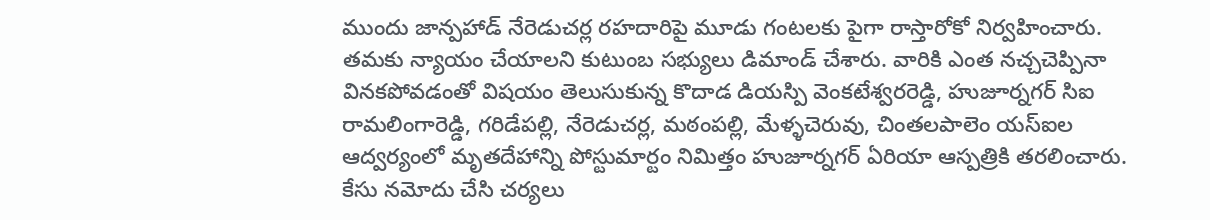ముందు జాన్పహాడ్ నేరెడుచర్ల రహదారిపై మూడు గంటలకు పైగా రాస్తారోకో నిర్వహించారు. తమకు న్యాయం చేయాలని కుటుంబ సభ్యులు డిమాండ్ చేశారు. వారికి ఎంత నచ్చచెప్పినా వినకపోవడంతో విషయం తెలుసుకున్న కొదాడ డియస్పి వెంకటేశ్వరరెడ్డి, హుజూర్నగర్ సిఐ రామలింగారెడ్డి, గరిడేపల్లి, నేరెడుచర్ల, మఠంపల్లి, మేళ్ళచెరువు, చింతలపాలెం యస్ఐల ఆద్వర్యంలో మృతదేహాన్ని పోస్టుమార్టం నిమిత్తం హుజూర్నగర్ ఏరియా ఆస్పత్రికి తరలించారు. కేసు నమోదు చేసి చర్యలు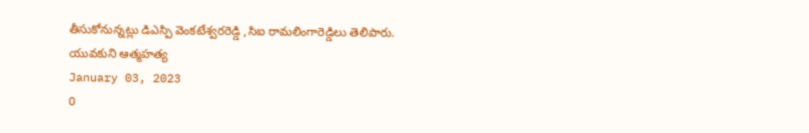తీసుకోనున్నట్లు డిఎస్పి వెంకటేశ్వరరెడ్డి ,సిఐ రామలింగారెడ్డిలు తెలిపారు.
యువకుని ఆత్మహత్య
January 03, 2023
0